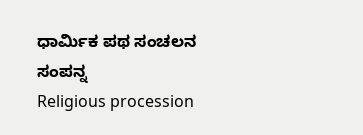ಧಾರ್ಮಿಕ ಪಥ ಸಂಚಲನ ಸಂಪನ್ನ
Religious procession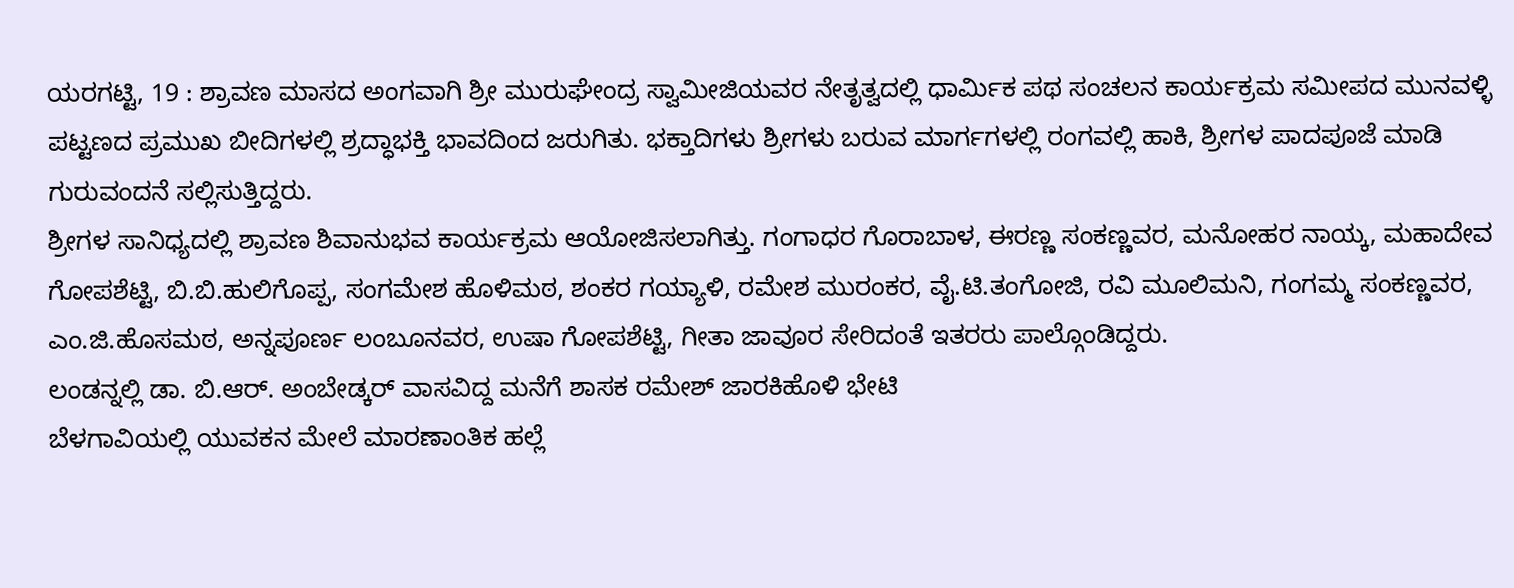ಯರಗಟ್ಟಿ, 19 : ಶ್ರಾವಣ ಮಾಸದ ಅಂಗವಾಗಿ ಶ್ರೀ ಮುರುಘೇಂದ್ರ ಸ್ವಾಮೀಜಿಯವರ ನೇತೃತ್ವದಲ್ಲಿ ಧಾರ್ಮಿಕ ಪಥ ಸಂಚಲನ ಕಾರ್ಯಕ್ರಮ ಸಮೀಪದ ಮುನವಳ್ಳಿ ಪಟ್ಟಣದ ಪ್ರಮುಖ ಬೀದಿಗಳಲ್ಲಿ ಶ್ರದ್ಧಾಭಕ್ತಿ ಭಾವದಿಂದ ಜರುಗಿತು. ಭಕ್ತಾದಿಗಳು ಶ್ರೀಗಳು ಬರುವ ಮಾರ್ಗಗಳಲ್ಲಿ ರಂಗವಲ್ಲಿ ಹಾಕಿ, ಶ್ರೀಗಳ ಪಾದಪೂಜೆ ಮಾಡಿ ಗುರುವಂದನೆ ಸಲ್ಲಿಸುತ್ತಿದ್ದರು.
ಶ್ರೀಗಳ ಸಾನಿಧ್ಯದಲ್ಲಿ ಶ್ರಾವಣ ಶಿವಾನುಭವ ಕಾರ್ಯಕ್ರಮ ಆಯೋಜಿಸಲಾಗಿತ್ತು. ಗಂಗಾಧರ ಗೊರಾಬಾಳ, ಈರಣ್ಣ ಸಂಕಣ್ಣವರ, ಮನೋಹರ ನಾಯ್ಕ, ಮಹಾದೇವ ಗೋಪಶೆಟ್ಟಿ, ಬಿ.ಬಿ.ಹುಲಿಗೊಪ್ಪ, ಸಂಗಮೇಶ ಹೊಳಿಮಠ, ಶಂಕರ ಗಯ್ಯಾಳಿ, ರಮೇಶ ಮುರಂಕರ, ವೈ.ಟಿ.ತಂಗೋಜಿ, ರವಿ ಮೂಲಿಮನಿ, ಗಂಗಮ್ಮ ಸಂಕಣ್ಣವರ, ಎಂ.ಜಿ.ಹೊಸಮಠ, ಅನ್ನಪೂರ್ಣ ಲಂಬೂನವರ, ಉಷಾ ಗೋಪಶೆಟ್ಟಿ, ಗೀತಾ ಜಾವೂರ ಸೇರಿದಂತೆ ಇತರರು ಪಾಲ್ಗೊಂಡಿದ್ದರು.
ಲಂಡನ್ನಲ್ಲಿ ಡಾ. ಬಿ.ಆರ್. ಅಂಬೇಡ್ಕರ್ ವಾಸವಿದ್ದ ಮನೆಗೆ ಶಾಸಕ ರಮೇಶ್ ಜಾರಕಿಹೊಳಿ ಭೇಟಿ
ಬೆಳಗಾವಿಯಲ್ಲಿ ಯುವಕನ ಮೇಲೆ ಮಾರಣಾಂತಿಕ ಹಲ್ಲೆ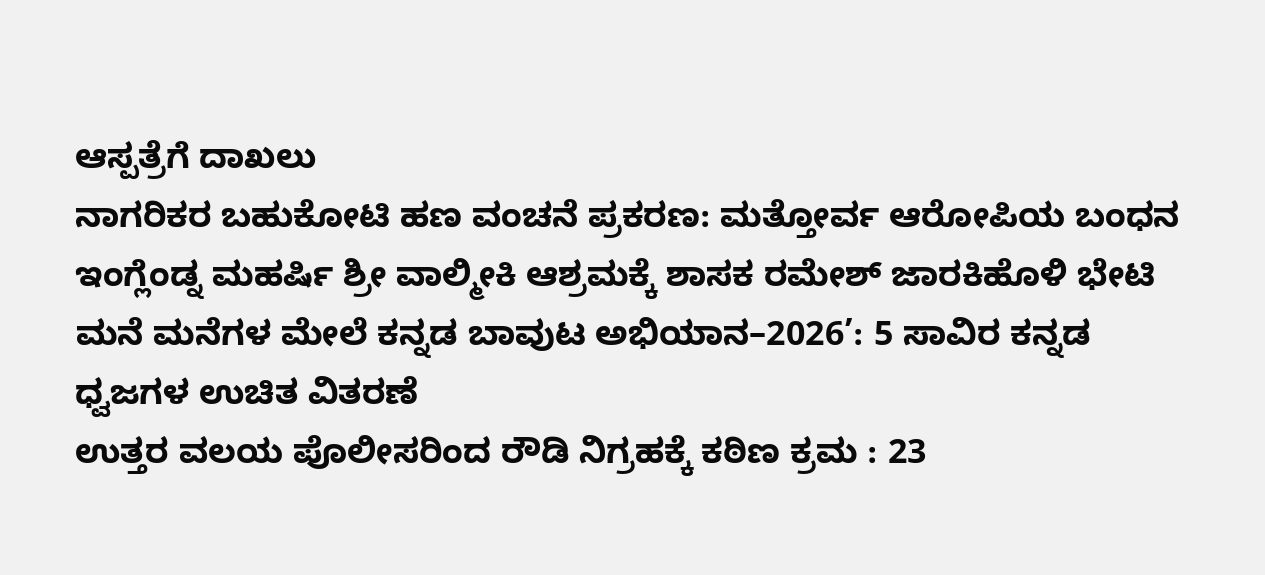ಆಸ್ಪತ್ರೆಗೆ ದಾಖಲು
ನಾಗರಿಕರ ಬಹುಕೋಟಿ ಹಣ ವಂಚನೆ ಪ್ರಕರಣ: ಮತ್ತೋರ್ವ ಆರೋಪಿಯ ಬಂಧನ
ಇಂಗ್ಲೆಂಡ್ನ ಮಹರ್ಷಿ ಶ್ರೀ ವಾಲ್ಮೀಕಿ ಆಶ್ರಮಕ್ಕೆ ಶಾಸಕ ರಮೇಶ್ ಜಾರಕಿಹೊಳಿ ಭೇಟಿ
ಮನೆ ಮನೆಗಳ ಮೇಲೆ ಕನ್ನಡ ಬಾವುಟ ಅಭಿಯಾನ–2026’: 5 ಸಾವಿರ ಕನ್ನಡ ಧ್ವಜಗಳ ಉಚಿತ ವಿತರಣೆ
ಉತ್ತರ ವಲಯ ಪೊಲೀಸರಿಂದ ರೌಡಿ ನಿಗ್ರಹಕ್ಕೆ ಕಠಿಣ ಕ್ರಮ : 23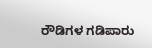ರೌಡಿಗಳ ಗಡಿಪಾರು